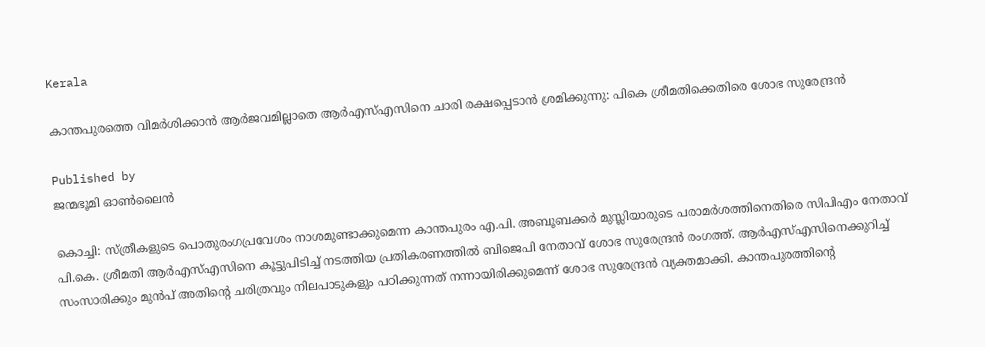Kerala

കാന്തപുരത്തെ വിമർശിക്കാൻ ആർജവമില്ലാതെ ആർഎസ്എസിനെ ചാരി രക്ഷപ്പെടാൻ ശ്രമിക്കുന്നു: പികെ ശ്രീമതിക്കെതിരെ ശോഭ സുരേന്ദ്രൻ

Published by
ജന്മഭൂമി ഓണ്‍ലൈന്‍

കൊച്ചി: സ്ത്രീകളുടെ പൊതുരംഗപ്രവേശം നാശമുണ്ടാക്കുമെന്ന കാന്തപുരം എ.പി. അബൂബക്കർ മുസ്ലിയാരുടെ പരാമർശത്തിനെതിരെ സിപിഎം നേതാവ് പി.കെ. ശ്രീമതി ആർഎസ്എസിനെ കൂട്ടുപിടിച്ച് നടത്തിയ പ്രതികരണത്തിൽ ബിജെപി നേതാവ് ശോഭ സുരേന്ദ്രൻ രംഗത്ത്. ആർഎസ്എസിനെക്കുറിച്ച് സംസാരിക്കും മുൻപ് അതിന്റെ ചരിത്രവും നിലപാടുകളും പഠിക്കുന്നത് നന്നായിരിക്കുമെന്ന് ശോഭ സുരേന്ദ്രൻ വ്യക്തമാക്കി. കാന്തപുരത്തിന്റെ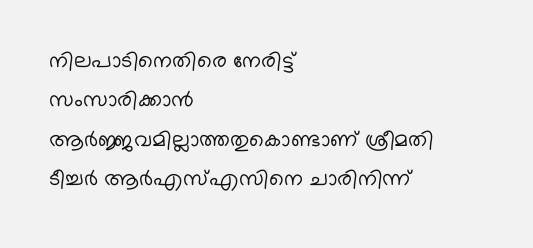നിലപാടിനെതിരെ നേരിട്ട് സംസാരിക്കാൻ ആർജ്ജവമില്ലാത്തതുകൊണ്ടാണ് ശ്രീമതി ടീച്ചർ ആർഎസ്എസിനെ ചാരിനിന്ന്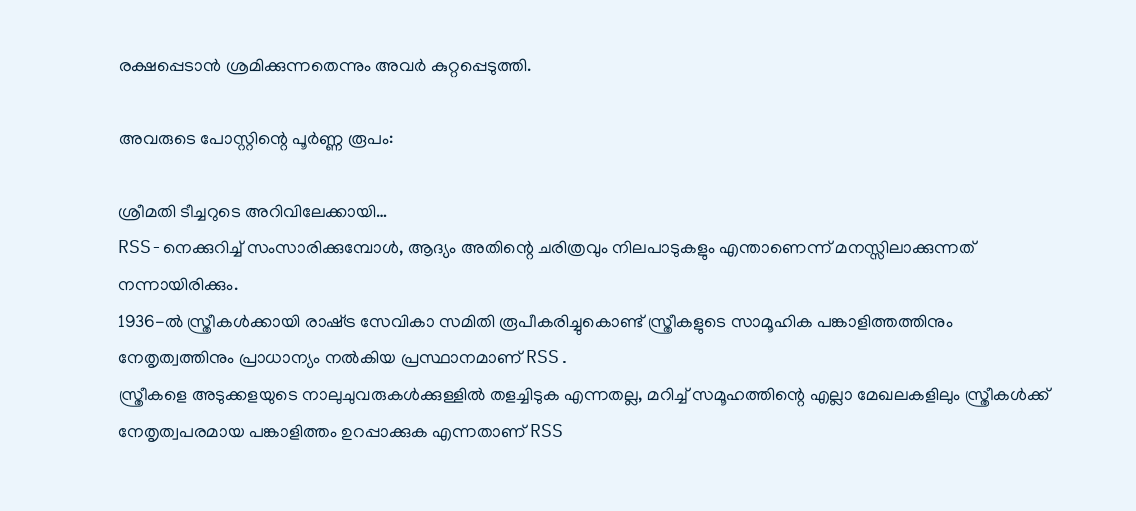രക്ഷപ്പെടാൻ ശ്രമിക്കുന്നതെന്നും അവർ കുറ്റപ്പെടുത്തി.

അവരുടെ പോസ്റ്റിന്റെ പൂർണ്ണ രൂപം:

ശ്രീമതി ടീച്ചറുടെ അറിവിലേക്കായി…
RSS-നെക്കുറിച്ച് സംസാരിക്കുമ്പോൾ, ആദ്യം അതിന്റെ ചരിത്രവും നിലപാടുകളും എന്താണെന്ന് മനസ്സിലാക്കുന്നത് നന്നായിരിക്കും.
1936-ൽ സ്ത്രീകൾക്കായി രാഷ്‌ട്ര സേവികാ സമിതി രൂപീകരിച്ചുകൊണ്ട് സ്ത്രീകളുടെ സാമൂഹിക പങ്കാളിത്തത്തിനും നേതൃത്വത്തിനും പ്രാധാന്യം നൽകിയ പ്രസ്ഥാനമാണ് RSS.
സ്ത്രീകളെ അടുക്കളയുടെ നാലുചുവരുകൾക്കുള്ളിൽ തളച്ചിടുക എന്നതല്ല, മറിച്ച് സമൂഹത്തിന്റെ എല്ലാ മേഖലകളിലും സ്ത്രീകൾക്ക് നേതൃത്വപരമായ പങ്കാളിത്തം ഉറപ്പാക്കുക എന്നതാണ് RSS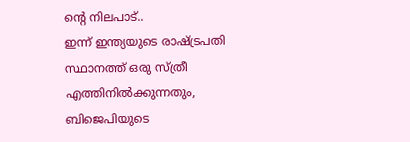ന്റെ നിലപാട്..
ഇന്ന് ഇന്ത്യയുടെ രാഷ്‌ട്രപതി സ്ഥാനത്ത് ഒരു സ്ത്രീ എത്തിനിൽക്കുന്നതും, ബിജെപിയുടെ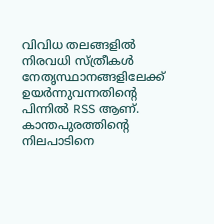വിവിധ തലങ്ങളിൽ നിരവധി സ്ത്രീകൾ നേതൃസ്ഥാനങ്ങളിലേക്ക് ഉയർന്നുവന്നതിന്റെ പിന്നിൽ RSS ആണ്.
കാന്തപുരത്തിന്റെ നിലപാടിനെ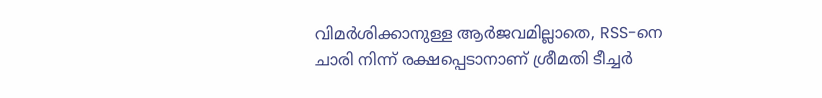വിമർശിക്കാനുള്ള ആർജവമില്ലാതെ, RSS-നെ ചാരി നിന്ന് രക്ഷപ്പെടാനാണ് ശ്രീമതി ടീച്ചർ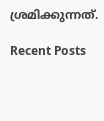ശ്രമിക്കുന്നത്.

Recent Posts